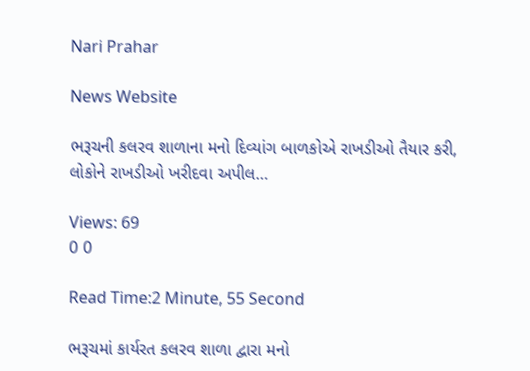Nari Prahar

News Website

ભરૂચની કલરવ શાળાના મનો દિવ્યાંગ બાળકોએ રાખડીઓ તૈયાર કરી, લોકોને રાખડીઓ ખરીદવા અપીલ…

Views: 69
0 0

Read Time:2 Minute, 55 Second

ભરૂચમાં કાર્યરત કલરવ શાળા દ્વારા મનો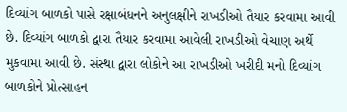દિવ્યાંગ બાળકો પાસે રક્ષાબંધનને અનુલક્ષીને રાખડીઓ તૈયાર કરવામા આવી છે. દિવ્યાંગ બાળકો દ્વારા તૈયાર કરવામા આવેલી રાખડીઓ વેચાણ અર્થે મુકવામા આવી છે. સંસ્થા દ્વારા લોકોને આ રાખડીઓ ખરીદી મનો દિવ્યાંગ બાળકોને પ્રોત્સાહન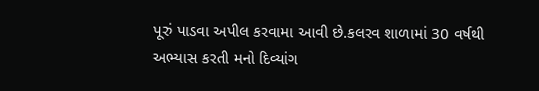પૂરું પાડવા અપીલ કરવામા આવી છે.કલરવ શાળામાં 30 વર્ષથી અભ્યાસ કરતી મનો દિવ્યાંગ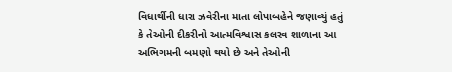વિધાર્થીની ધારા ઝવેરીના માતા લોપાબહેને જણાવ્યું હતું કે તેઓની દીકરીનો આત્મવિશ્વાસ કલરવ શાળાના આ અભિગમની બમણો થયો છે અને તેઓની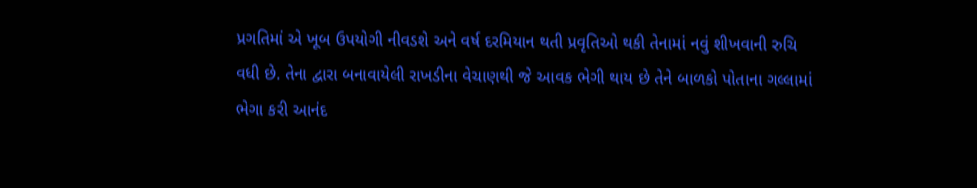પ્રગતિમાં એ ખૂબ ઉપયોગી નીવડશે અને વર્ષ દરમિયાન થતી પ્રવૃતિઓ થકી તેનામાં નવું શીખવાની રુચિ વધી છે. તેના દ્વારા બનાવાયેલી રાખડીના વેચાણથી જે આવક ભેગી થાય છે તેને બાળકો પોતાના ગલ્લામાં ભેગા કરી આનંદ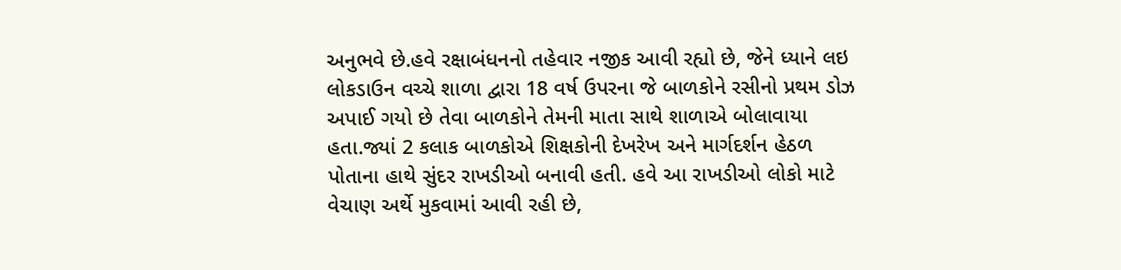અનુભવે છે.હવે રક્ષાબંધનનો તહેવાર નજીક આવી રહ્યો છે, જેને ધ્યાને લઇ લોકડાઉન વચ્ચે શાળા દ્વારા 18 વર્ષ ઉપરના જે બાળકોને રસીનો પ્રથમ ડોઝ અપાઈ ગયો છે તેવા બાળકોને તેમની માતા સાથે શાળાએ બોલાવાયા હતા.જ્યાં 2 કલાક બાળકોએ શિક્ષકોની દેખરેખ અને માર્ગદર્શન હેઠળ પોતાના હાથે સુંદર રાખડીઓ બનાવી હતી. હવે આ રાખડીઓ લોકો માટે વેચાણ અર્થે મુકવામાં આવી રહી છે,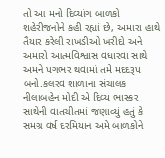તો આ મનો દિવ્યાંગ બાળકો શહેરીજનોને કહી રહ્યાં છે, અમારા હાથે તૈયાર કરેલી રાખડીઓ ખરીદો અને અમારો આત્મવિશ્વાસ વધારવા સાથે અમને પગભર થવામાં તમે મદદરૂપ બનો.કલરવ શાળાના સંચાલક નીલાબહેન મોદી એ દિવ્ય ભાસ્કર સાથેની વાતચીતમાં જણાવ્યું હતું કે સમગ્ર વર્ષ દરમિયાન અમે બાળકોને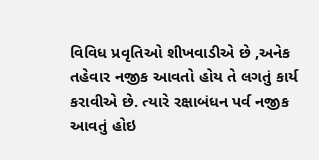વિવિધ પ્રવૃતિઓ શીખવાડીએ છે ,અનેક તહેવાર નજીક આવતો હોય તે લગતું કાર્ય કરાવીએ છે. ત્યારે રક્ષાબંધન પર્વ નજીક આવતું હોઇ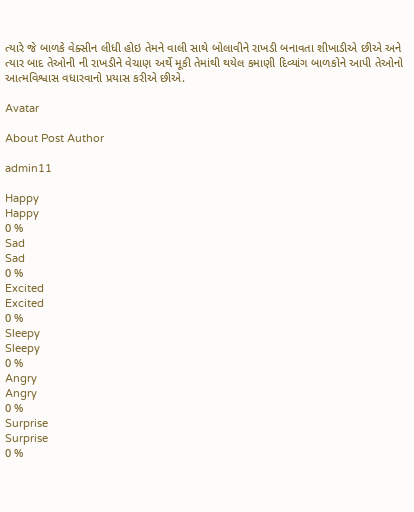ત્યારે જે બાળકે વેક્સીન લીધી હોઇ તેમને વાલી સાથે બોલાવીને રાખડી બનાવતા શીખાડીએ છીએ અને ત્યાર બાદ તેઓની ની રાખડીને વેચાણ અર્થે મૂકી તેમાંથી થયેલ કમાણી દિવ્યાંગ બાળકોને આપી તેઓનો આત્મવિશ્વાસ વધારવાનો પ્રયાસ કરીએ છીએ.

Avatar

About Post Author

admin11

Happy
Happy
0 %
Sad
Sad
0 %
Excited
Excited
0 %
Sleepy
Sleepy
0 %
Angry
Angry
0 %
Surprise
Surprise
0 %